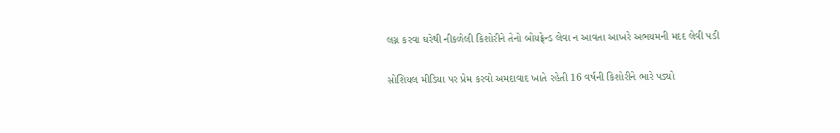લગ્ન કરવા ઘરેથી નીકળેલી કિશોરીને તેનો બોયફ્રેન્ડ લેવા ન આવતા આખરે અભયમની મદદ લેવી પડી

સોશિયલ મીડિયા પર પ્રેમ કરવો અમદાવાદ ખાતે રહેતી 16 વર્ષની કિશોરીને ભારે પડ્યો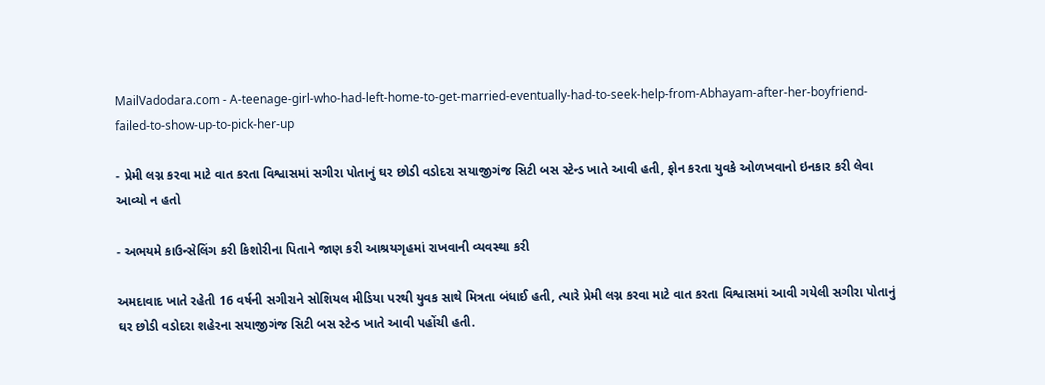MailVadodara.com - A-teenage-girl-who-had-left-home-to-get-married-eventually-had-to-seek-help-from-Abhayam-after-her-boyfriend-failed-to-show-up-to-pick-her-up

- પ્રેમી લગ્ન કરવા માટે વાત કરતા વિશ્વાસમાં સગીરા પોતાનું ઘર છોડી વડોદરા સયાજીગંજ સિટી બસ સ્ટેન્ડ ખાતે આવી હતી, ફોન કરતા યુવકે ઓળખવાનો ઇનકાર કરી લેવા આવ્યો ન હતો

- અભયમે કાઉન્સેલિંગ કરી કિશોરીના પિતાને જાણ કરી આશ્રયગૃહમાં રાખવાની વ્યવસ્થા કરી

અમદાવાદ ખાતે રહેતી 16 વર્ષની સગીરાને સોશિયલ મીડિયા પરથી યુવક સાથે મિત્રતા બંધાઈ હતી, ત્યારે પ્રેમી લગ્ન કરવા માટે વાત કરતા વિશ્વાસમાં આવી ગયેલી સગીરા પોતાનું ઘર છોડી વડોદરા શહેરના સયાજીગંજ સિટી બસ સ્ટેન્ડ ખાતે આવી પહોંચી હતી.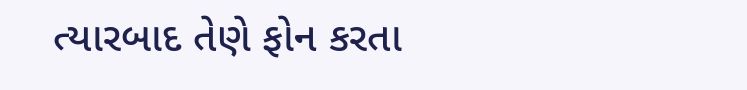ત્યારબાદ તેણે ફોન કરતા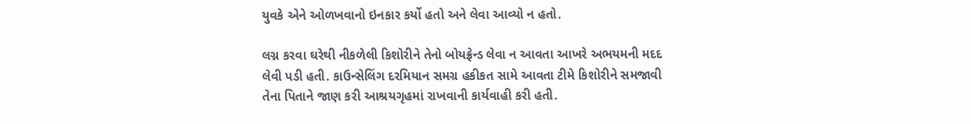યુવકે એને ઓળખવાનો ઇનકાર કર્યો હતો અને લેવા આવ્યો ન હતો.

લગ્ન કરવા ઘરેથી નીકળેલી કિશોરીને તેનો બોયફ્રેન્ડ લેવા ન આવતા આખરે અભયમની મદદ લેવી પડી હતી. કાઉન્સેલિંગ દરમિયાન સમગ્ર હકીકત સામે આવતા ટીમે કિશોરીને સમજાવી તેના પિતાને જાણ કરી આશ્રયગૃહમાં રાખવાની કાર્યવાહી કરી હતી.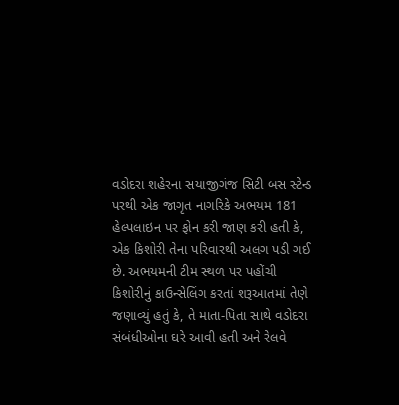વડોદરા શહેરના સયાજીગંજ સિટી બસ સ્ટેન્ડ પરથી એક જાગૃત નાગરિકે અભયમ 181 હેલ્પલાઇન પર ફોન કરી જાણ કરી હતી કે, એક કિશોરી તેના પરિવારથી અલગ પડી ગઈ છે. અભયમની ટીમ સ્થળ પર પહોંચી કિશોરીનું કાઉન્સેલિંગ કરતાં શરૂઆતમાં તેણે જણાવ્યું હતું કે, તે માતા-પિતા સાથે વડોદરા સંબંધીઓના ઘરે આવી હતી અને રેલવે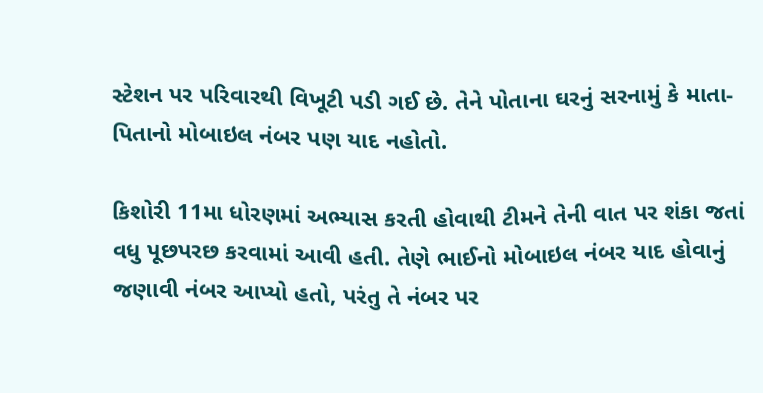સ્ટેશન પર પરિવારથી વિખૂટી પડી ગઈ છે. તેને પોતાના ઘરનું સરનામું કે માતા-પિતાનો મોબાઇલ નંબર પણ યાદ નહોતો.

કિશોરી 11મા ધોરણમાં અભ્યાસ કરતી હોવાથી ટીમને તેની વાત પર શંકા જતાં વધુ પૂછપરછ કરવામાં આવી હતી. તેણે ભાઈનો મોબાઇલ નંબર યાદ હોવાનું જણાવી નંબર આપ્યો હતો, પરંતુ તે નંબર પર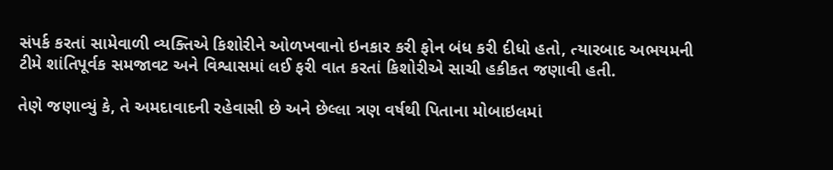સંપર્ક કરતાં સામેવાળી વ્યક્તિએ કિશોરીને ઓળખવાનો ઇનકાર કરી ફોન બંધ કરી દીધો હતો, ત્યારબાદ અભયમની ટીમે શાંતિપૂર્વક સમજાવટ અને વિશ્વાસમાં લઈ ફરી વાત કરતાં કિશોરીએ સાચી હકીકત જણાવી હતી.

તેણે જણાવ્યું કે, તે અમદાવાદની રહેવાસી છે અને છેલ્લા ત્રણ વર્ષથી પિતાના મોબાઇલમાં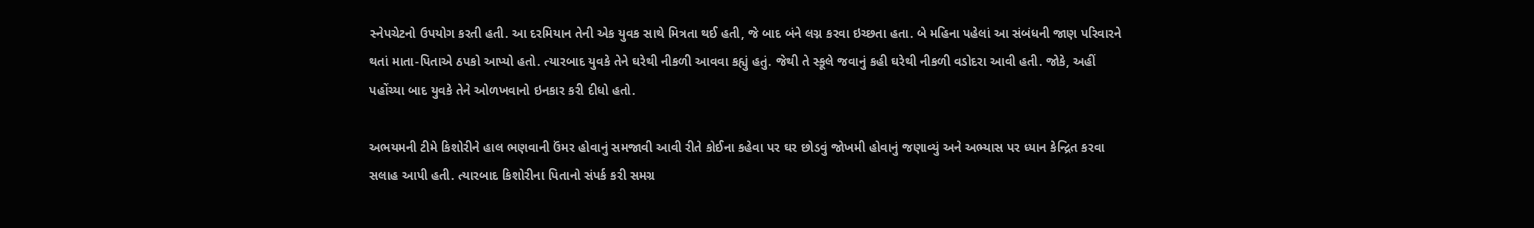સ્નેપચેટનો ઉપયોગ કરતી હતી. આ દરમિયાન તેની એક યુવક સાથે મિત્રતા થઈ હતી, જે બાદ બંને લગ્ન કરવા ઇચ્છતા હતા. બે મહિના પહેલાં આ સંબંધની જાણ પરિવારને થતાં માતા-પિતાએ ઠપકો આપ્યો હતો. ત્યારબાદ યુવકે તેને ઘરેથી નીકળી આવવા કહ્યું હતું. જેથી તે સ્કૂલે જવાનું કહી ઘરેથી નીકળી વડોદરા આવી હતી. જોકે, અહીં પહોંચ્યા બાદ યુવકે તેને ઓળખવાનો ઇનકાર કરી દીધો હતો.

અભયમની ટીમે કિશોરીને હાલ ભણવાની ઉંમર હોવાનું સમજાવી આવી રીતે કોઈના કહેવા પર ઘર છોડવું જોખમી હોવાનું જણાવ્યું અને અભ્યાસ પર ધ્યાન કેન્દ્રિત કરવા સલાહ આપી હતી. ત્યારબાદ કિશોરીના પિતાનો સંપર્ક કરી સમગ્ર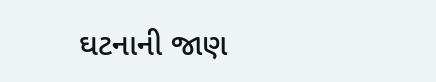ઘટનાની જાણ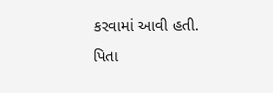કરવામાં આવી હતી. પિતા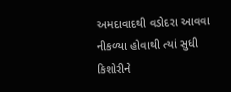અમદાવાદથી વડોદરા આવવા નીકળ્યા હોવાથી ત્યાં સુધી કિશોરીને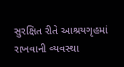સુરક્ષિત રીતે આશ્રયગૃહમાં રાખવાની વ્યવસ્થા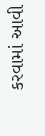કરવામાં આવી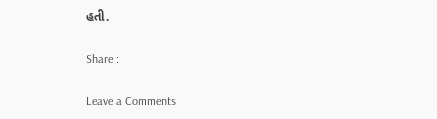હતી.

Share :

Leave a Comments